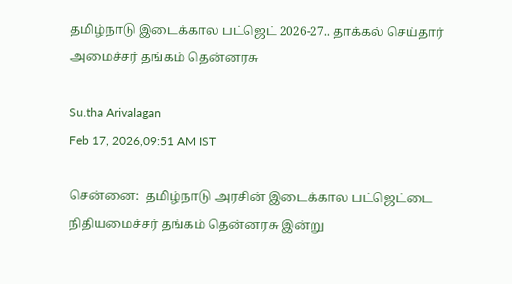தமிழ்நாடு இடைக்கால பட்ஜெட் 2026-27.. தாக்கல் செய்தார் அமைச்சர் தங்கம் தென்னரசு

Su.tha Arivalagan
Feb 17, 2026,09:51 AM IST

சென்னை:  தமிழ்நாடு அரசின் இடைக்கால பட்ஜெட்டை நிதியமைச்சர் தங்கம் தென்னரசு இன்று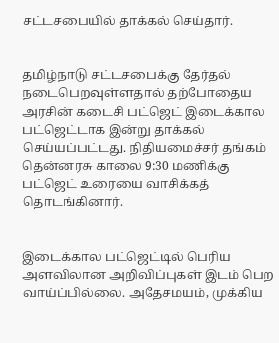சட்டசபையில் தாக்கல் செய்தார்.


தமிழ்நாடு சட்டசபைக்கு தேர்தல் நடைபெறவுள்ளதால் தற்போதைய அரசின் கடைசி பட்ஜெட் இடைக்கால பட்ஜெட்டாக இன்று தாக்கல் செய்யப்பட்டது. நிதியமைச்சர் தங்கம் தென்னரசு காலை 9:30 மணிக்கு பட்ஜெட் உரையை வாசிக்கத் தொடங்கினார்.


இடைக்கால பட்ஜெட்டில் பெரிய அளவிலான அறிவிப்புகள் இடம் பெற வாய்ப்பில்லை. அதேசமயம், முக்கிய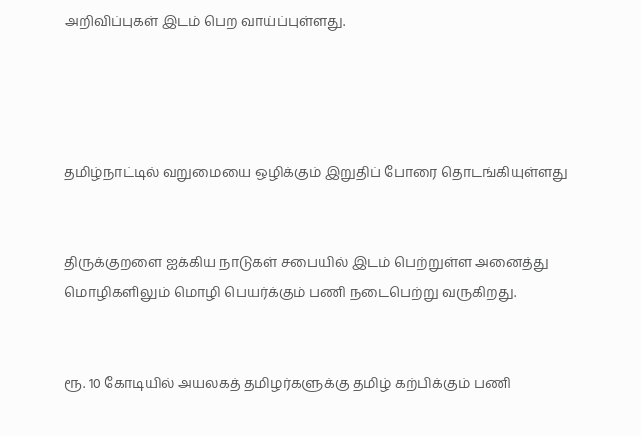அறிவிப்புகள் இடம் பெற வாய்ப்புள்ளது.




தமிழ்நாட்டில் வறுமையை ஒழிக்கும் இறுதிப் போரை தொடங்கியுள்ளது


திருக்குறளை ஐக்கிய நாடுகள் சபையில் இடம் பெற்றுள்ள அனைத்து மொழிகளிலும் மொழி பெயர்க்கும் பணி நடைபெற்று வருகிறது.


ரூ. 10 கோடியில் அயலகத் தமிழர்களுக்கு தமிழ் கற்பிக்கும் பணி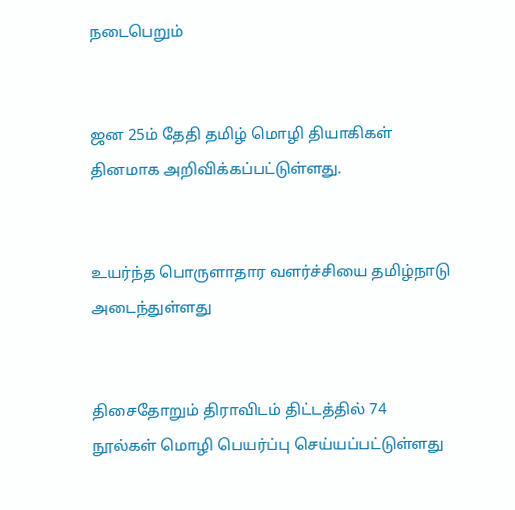நடைபெறும்


ஜன 25ம் தேதி தமிழ் மொழி தியாகிகள் தினமாக அறிவிக்கப்பட்டுள்ளது.


உயர்ந்த பொருளாதார வளர்ச்சியை தமிழ்நாடு அடைந்துள்ளது


திசைதோறும் திராவிடம் திட்டத்தில் 74 நூல்கள் மொழி பெயர்ப்பு செய்யப்பட்டுள்ளது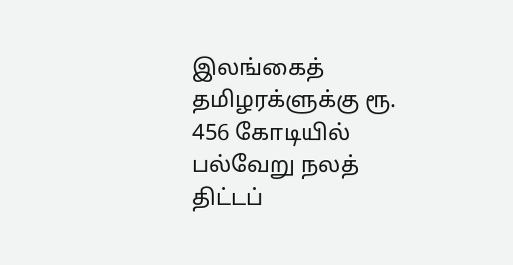இலங்கைத் தமிழரக்ளுக்கு ரூ. 456 கோடியில் பல்வேறு நலத் திட்டப்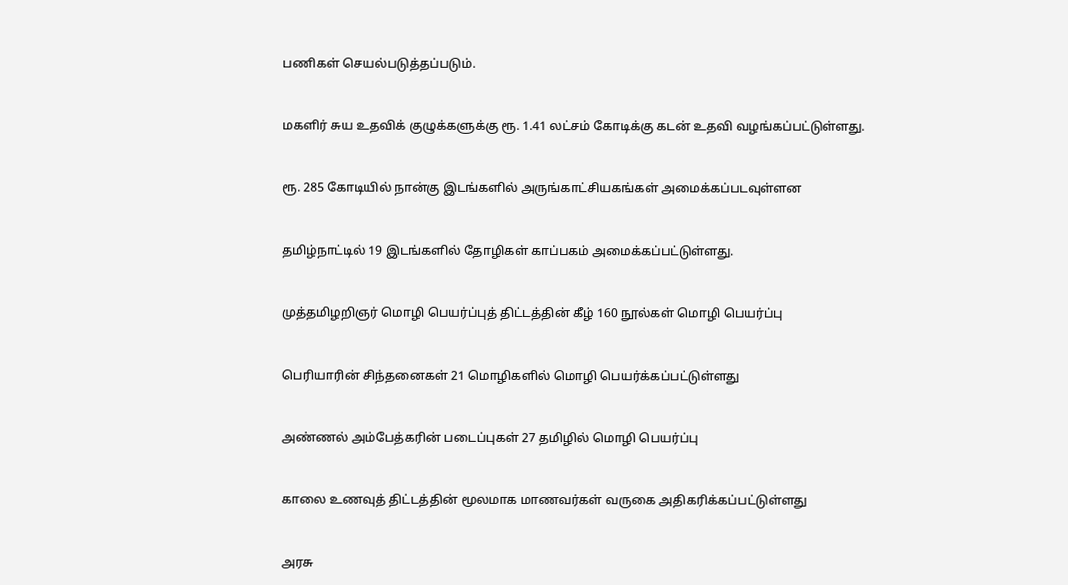பணிகள் செயல்படுத்தப்படும்.


மகளிர் சுய உதவிக் குழுக்களுக்கு ரூ. 1.41 லட்சம் கோடிக்கு கடன் உதவி வழங்கப்பட்டுள்ளது.


ரூ. 285 கோடியில் நான்கு இடங்களில் அருங்காட்சியகங்கள் அமைக்கப்படவுள்ளன


தமிழ்நாட்டில் 19 இடங்களில் தோழிகள் காப்பகம் அமைக்கப்பட்டுள்ளது.


முத்தமிழறிஞர் மொழி பெயர்ப்புத் திட்டத்தின் கீழ் 160 நூல்கள் மொழி பெயர்ப்பு


பெரியாரின் சிந்தனைகள் 21 மொழிகளில் மொழி பெயர்க்கப்பட்டுள்ளது


அண்ணல் அம்பேத்கரின் படைப்புகள் 27 தமிழில் மொழி பெயர்ப்பு


காலை உணவுத் திட்டத்தின் மூலமாக மாணவர்கள் வருகை அதிகரிக்கப்பட்டுள்ளது


அரசு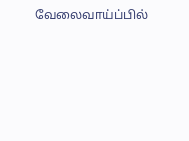வேலைவாய்ப்பில்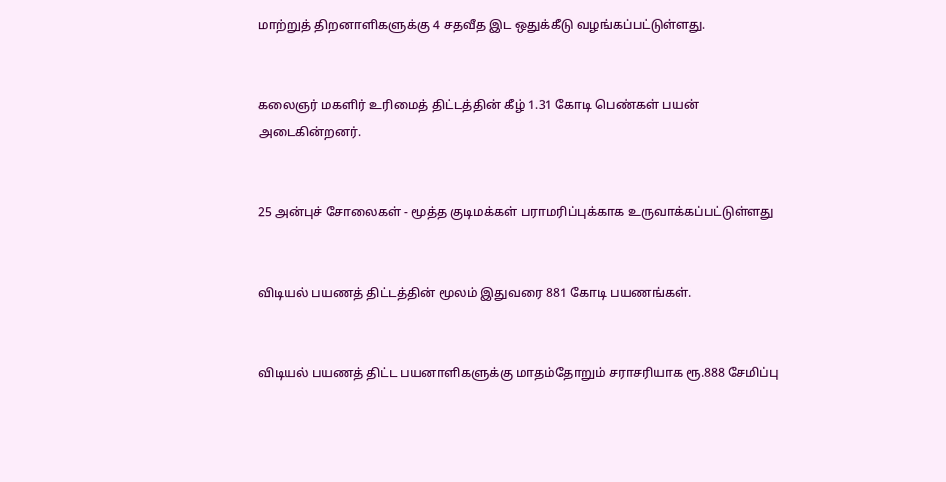மாற்றுத் திறனாளிகளுக்கு 4 சதவீத இட ஒதுக்கீடு வழங்கப்பட்டுள்ளது.


கலைஞர் மகளிர் உரிமைத் திட்டத்தின் கீழ் 1.31 கோடி பெண்கள் பயன் அடைகின்றனர்.


25 அன்புச் சோலைகள் - மூத்த குடிமக்கள் பராமரிப்புக்காக உருவாக்கப்பட்டுள்ளது


விடியல் பயணத் திட்டத்தின் மூலம் இதுவரை 881 கோடி பயணங்கள்.


விடியல் பயணத் திட்ட பயனாளிகளுக்கு மாதம்தோறும் சராசரியாக ரூ.888 சேமிப்பு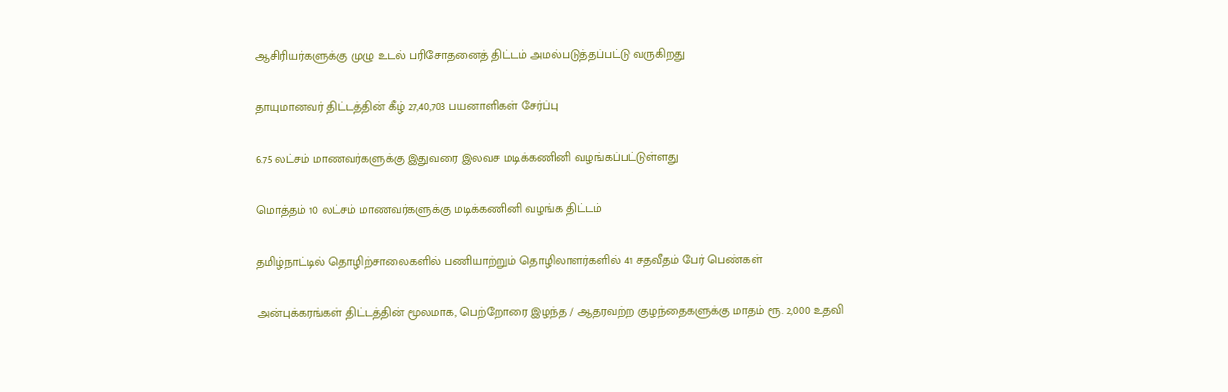ஆசிரியர்களுக்கு முழு உடல் பரிசோதனைத் திட்டம் அமல்படுத்தப்பட்டு வருகிறது


தாயுமானவர் திட்டத்தின் கீழ் 27,40,703 பயனாளிகள் சேர்ப்பு


6.75 லட்சம் மாணவர்களுக்கு இதுவரை இலவச மடிக்கணினி வழங்கப்பட்டுள்ளது


மொத்தம் 10 லட்சம் மாணவர்களுக்கு மடிக்கணினி வழங்க திட்டம்


தமிழ்நாட்டில் தொழிற்சாலைகளில் பணியாற்றும் தொழிலாளர்களில் 41 சதவீதம் பேர் பெண்கள்


அன்புக்கரங்கள் திட்டத்தின் மூலமாக, பெற்றோரை இழந்த / ஆதரவற்ற குழந்தைகளுக்கு மாதம் ரூ. 2,000 உதவி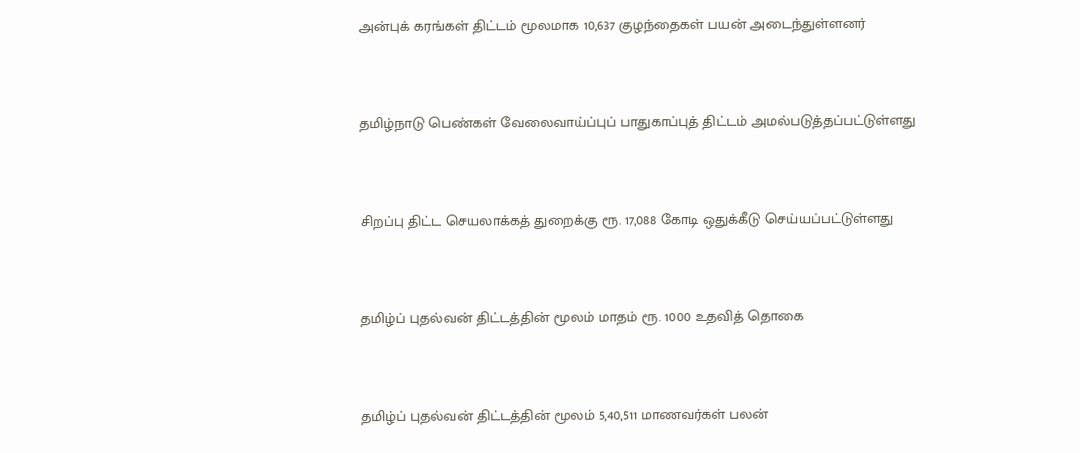அன்புக் கரங்கள் திட்டம் மூலமாக 10,637 குழந்தைகள் பயன் அடைந்துள்ளனர்


தமிழ்நாடு பெண்கள் வேலைவாய்ப்புப் பாதுகாப்புத் திட்டம் அமல்படுத்தப்பட்டுள்ளது


சிறப்பு திட்ட செயலாக்கத் துறைக்கு ரூ. 17,088 கோடி ஒதுக்கீடு செய்யப்பட்டுள்ளது


தமிழ்ப் புதல்வன் திட்டத்தின் மூலம் மாதம் ரூ. 1000 உதவித் தொகை


தமிழ்ப் புதல்வன் திட்டத்தின் மூலம் 5,40,511 மாணவர்கள் பலன்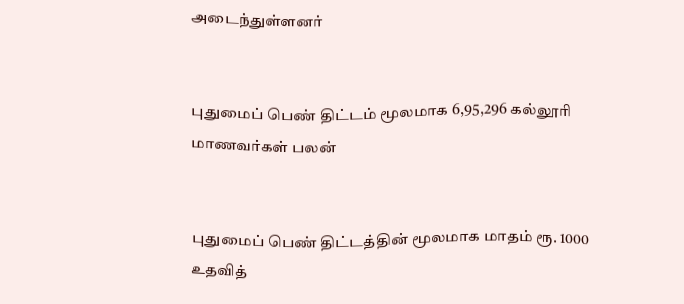அடைந்துள்ளனர்


புதுமைப் பெண் திட்டம் மூலமாக 6,95,296 கல்லூரி மாணவர்கள் பலன்


புதுமைப் பெண் திட்டத்தின் மூலமாக மாதம் ரூ. 1000 உதவித்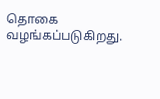தொகை வழங்கப்படுகிறது.